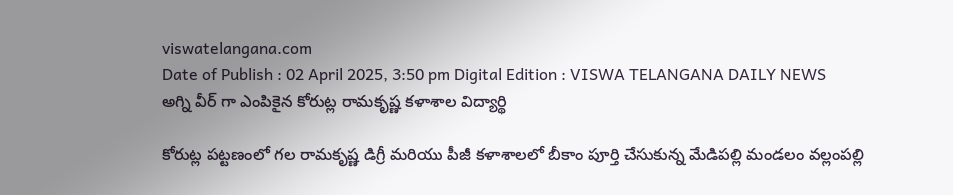viswatelangana.com
Date of Publish : 02 April 2025, 3:50 pm Digital Edition : VISWA TELANGANA DAILY NEWS
అగ్ని వీర్ గా ఎంపికైన కోరుట్ల రామకృష్ణ కళాశాల విద్యార్థి

కోరుట్ల పట్టణంలో గల రామకృష్ణ డిగ్రీ మరియు పీజీ కళాశాలలో బీకాం పూర్తి చేసుకున్న మేడిపల్లి మండలం వల్లంపల్లి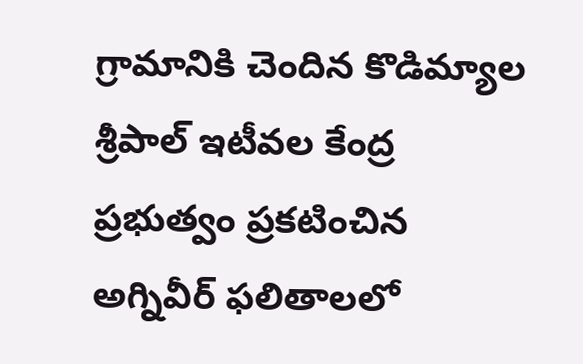గ్రామానికి చెందిన కొడిమ్యాల శ్రీపాల్ ఇటీవల కేంద్ర ప్రభుత్వం ప్రకటించిన అగ్నివీర్ ఫలితాలలో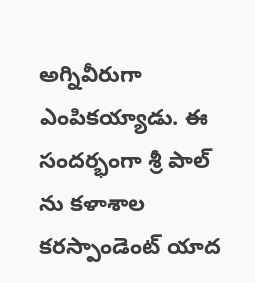అగ్నివీరుగా ఎంపికయ్యాడు. ఈ సందర్భంగా శ్రీ పాల్ ను కళాశాల కరస్పాండెంట్ యాద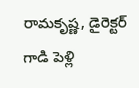రామకృష్ణ, డైరెక్టర్ గాడి పెళ్లి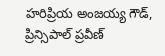హరిప్రియ అంజయ్య గౌడ్, ప్రిన్సిపాల్ ప్రవీణ్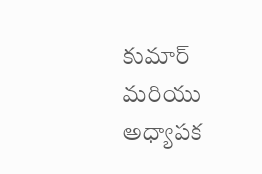కుమార్ మరియు అధ్యాపక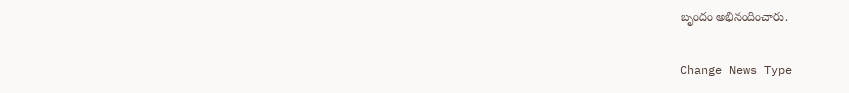బృందం అభినందించారు.

Change News Type